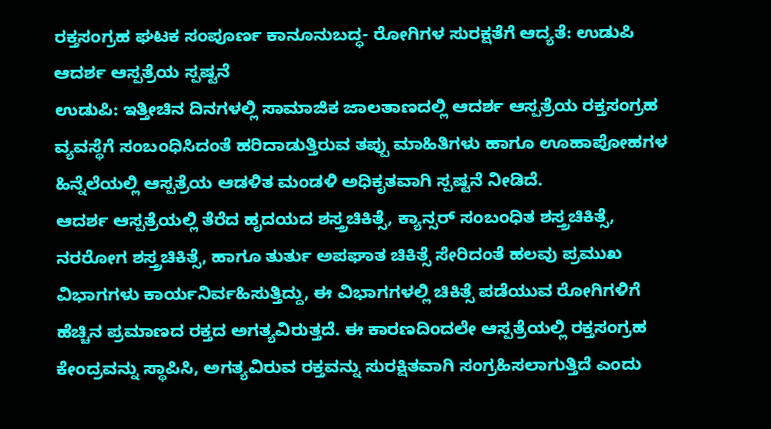ರಕ್ತಸಂಗ್ರಹ ಘಟಕ ಸಂಪೂರ್ಣ ಕಾನೂನುಬದ್ಧ- ರೋಗಿಗಳ ಸುರಕ್ಷತೆಗೆ ಆದ್ಯತೆ: ಉಡುಪಿ ಆದರ್ಶ ಆಸ್ಪತ್ರೆಯ ಸ್ಪಷ್ಟನೆ
ಉಡುಪಿ: ಇತ್ತೀಚಿನ ದಿನಗಳಲ್ಲಿ ಸಾಮಾಜಿಕ ಜಾಲತಾಣದಲ್ಲಿ ಆದರ್ಶ ಆಸ್ಪತ್ರೆಯ ರಕ್ತಸಂಗ್ರಹ ವ್ಯವಸ್ಥೆಗೆ ಸಂಬಂಧಿಸಿದಂತೆ ಹರಿದಾಡುತ್ತಿರುವ ತಪ್ಪು ಮಾಹಿತಿಗಳು ಹಾಗೂ ಊಹಾಪೋಹಗಳ ಹಿನ್ನೆಲೆಯಲ್ಲಿ ಆಸ್ಪತ್ರೆಯ ಆಡಳಿತ ಮಂಡಳಿ ಅಧಿಕೃತವಾಗಿ ಸ್ಪಷ್ಟನೆ ನೀಡಿದೆ.
ಆದರ್ಶ ಆಸ್ಪತ್ರೆಯಲ್ಲಿ ತೆರೆದ ಹೃದಯದ ಶಸ್ತ್ರಚಿಕಿತ್ಸೆ, ಕ್ಯಾನ್ಸರ್ ಸಂಬಂಧಿತ ಶಸ್ತ್ರಚಿಕಿತ್ಸೆ, ನರರೋಗ ಶಸ್ತ್ರಚಿಕಿತ್ಸೆ, ಹಾಗೂ ತುರ್ತು ಅಪಘಾತ ಚಿಕಿತ್ಸೆ ಸೇರಿದಂತೆ ಹಲವು ಪ್ರಮುಖ ವಿಭಾಗಗಳು ಕಾರ್ಯನಿರ್ವಹಿಸುತ್ತಿದ್ದು, ಈ ವಿಭಾಗಗಳಲ್ಲಿ ಚಿಕಿತ್ಸೆ ಪಡೆಯುವ ರೋಗಿಗಳಿಗೆ ಹೆಚ್ಚಿನ ಪ್ರಮಾಣದ ರಕ್ತದ ಅಗತ್ಯವಿರುತ್ತದೆ. ಈ ಕಾರಣದಿಂದಲೇ ಆಸ್ಪತ್ರೆಯಲ್ಲಿ ರಕ್ತಸಂಗ್ರಹ ಕೇಂದ್ರವನ್ನು ಸ್ಥಾಪಿಸಿ, ಅಗತ್ಯವಿರುವ ರಕ್ತವನ್ನು ಸುರಕ್ಷಿತವಾಗಿ ಸಂಗ್ರಹಿಸಲಾಗುತ್ತಿದೆ ಎಂದು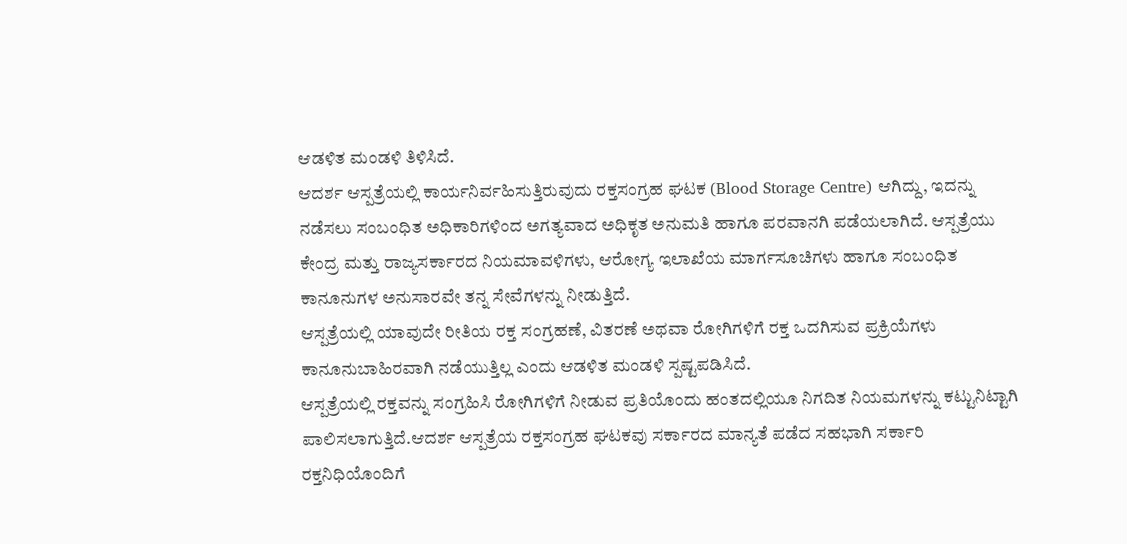ಆಡಳಿತ ಮಂಡಳಿ ತಿಳಿಸಿದೆ.
ಆದರ್ಶ ಆಸ್ಪತ್ರೆಯಲ್ಲಿ ಕಾರ್ಯನಿರ್ವಹಿಸುತ್ತಿರುವುದು ರಕ್ತಸಂಗ್ರಹ ಘಟಕ (Blood Storage Centre) ಆಗಿದ್ದು, ಇದನ್ನು ನಡೆಸಲು ಸಂಬಂಧಿತ ಅಧಿಕಾರಿಗಳಿಂದ ಅಗತ್ಯವಾದ ಅಧಿಕೃತ ಅನುಮತಿ ಹಾಗೂ ಪರವಾನಗಿ ಪಡೆಯಲಾಗಿದೆ. ಆಸ್ಪತ್ರೆಯು ಕೇಂದ್ರ ಮತ್ತು ರಾಜ್ಯಸರ್ಕಾರದ ನಿಯಮಾವಳಿಗಳು, ಆರೋಗ್ಯ ಇಲಾಖೆಯ ಮಾರ್ಗಸೂಚಿಗಳು ಹಾಗೂ ಸಂಬಂಧಿತ ಕಾನೂನುಗಳ ಅನುಸಾರವೇ ತನ್ನ ಸೇವೆಗಳನ್ನು ನೀಡುತ್ತಿದೆ.
ಆಸ್ಪತ್ರೆಯಲ್ಲಿ ಯಾವುದೇ ರೀತಿಯ ರಕ್ತ ಸಂಗ್ರಹಣೆ, ವಿತರಣೆ ಅಥವಾ ರೋಗಿಗಳಿಗೆ ರಕ್ತ ಒದಗಿಸುವ ಪ್ರಕ್ರಿಯೆಗಳು ಕಾನೂನುಬಾಹಿರವಾಗಿ ನಡೆಯುತ್ತಿಲ್ಲ ಎಂದು ಆಡಳಿತ ಮಂಡಳಿ ಸ್ಪಷ್ಟಪಡಿಸಿದೆ.
ಆಸ್ಪತ್ರೆಯಲ್ಲಿ ರಕ್ತವನ್ನು ಸಂಗ್ರಹಿಸಿ ರೋಗಿಗಳಿಗೆ ನೀಡುವ ಪ್ರತಿಯೊಂದು ಹಂತದಲ್ಲಿಯೂ ನಿಗದಿತ ನಿಯಮಗಳನ್ನು ಕಟ್ಟುನಿಟ್ಟಾಗಿ ಪಾಲಿಸಲಾಗುತ್ತಿದೆ.ಆದರ್ಶ ಆಸ್ಪತ್ರೆಯ ರಕ್ತಸಂಗ್ರಹ ಘಟಕವು ಸರ್ಕಾರದ ಮಾನ್ಯತೆ ಪಡೆದ ಸಹಭಾಗಿ ಸರ್ಕಾರಿ ರಕ್ತನಿಧಿಯೊಂದಿಗೆ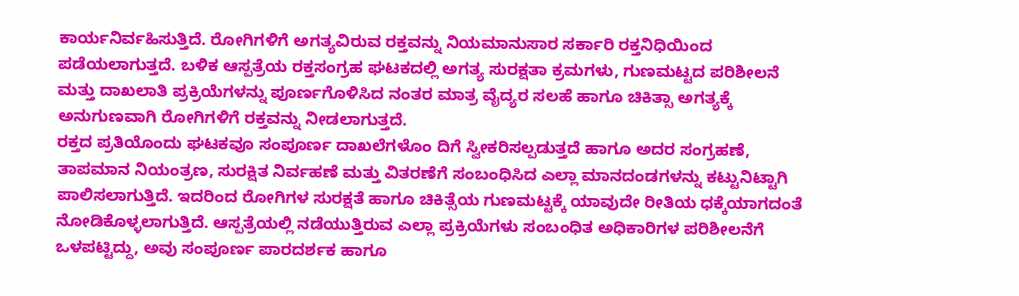ಕಾರ್ಯನಿರ್ವಹಿಸುತ್ತಿದೆ. ರೋಗಿಗಳಿಗೆ ಅಗತ್ಯವಿರುವ ರಕ್ತವನ್ನು ನಿಯಮಾನುಸಾರ ಸರ್ಕಾರಿ ರಕ್ತನಿಧಿಯಿಂದ ಪಡೆಯಲಾಗುತ್ತದೆ. ಬಳಿಕ ಆಸ್ಪತ್ರೆಯ ರಕ್ತಸಂಗ್ರಹ ಘಟಕದಲ್ಲಿ ಅಗತ್ಯ ಸುರಕ್ಷತಾ ಕ್ರಮಗಳು, ಗುಣಮಟ್ಟದ ಪರಿಶೀಲನೆ ಮತ್ತು ದಾಖಲಾತಿ ಪ್ರಕ್ರಿಯೆಗಳನ್ನು ಪೂರ್ಣಗೊಳಿಸಿದ ನಂತರ ಮಾತ್ರ ವೈದ್ಯರ ಸಲಹೆ ಹಾಗೂ ಚಿಕಿತ್ಸಾ ಅಗತ್ಯಕ್ಕೆ ಅನುಗುಣವಾಗಿ ರೋಗಿಗಳಿಗೆ ರಕ್ತವನ್ನು ನೀಡಲಾಗುತ್ತದೆ.
ರಕ್ತದ ಪ್ರತಿಯೊಂದು ಘಟಕವೂ ಸಂಪೂರ್ಣ ದಾಖಲೆಗಳೊಂ ದಿಗೆ ಸ್ವೀಕರಿಸಲ್ಪಡುತ್ತದೆ ಹಾಗೂ ಅದರ ಸಂಗ್ರಹಣೆ, ತಾಪಮಾನ ನಿಯಂತ್ರಣ, ಸುರಕ್ಷಿತ ನಿರ್ವಹಣೆ ಮತ್ತು ವಿತರಣೆಗೆ ಸಂಬಂಧಿಸಿದ ಎಲ್ಲಾ ಮಾನದಂಡಗಳನ್ನು ಕಟ್ಟುನಿಟ್ಟಾಗಿ ಪಾಲಿಸಲಾಗುತ್ತಿದೆ. ಇದರಿಂದ ರೋಗಿಗಳ ಸುರಕ್ಷತೆ ಹಾಗೂ ಚಿಕಿತ್ಸೆಯ ಗುಣಮಟ್ಟಕ್ಕೆ ಯಾವುದೇ ರೀತಿಯ ಧಕ್ಕೆಯಾಗದಂತೆ ನೋಡಿಕೊಳ್ಳಲಾಗುತ್ತಿದೆ. ಆಸ್ಪತ್ರೆಯಲ್ಲಿ ನಡೆಯುತ್ತಿರುವ ಎಲ್ಲಾ ಪ್ರಕ್ರಿಯೆಗಳು ಸಂಬಂಧಿತ ಅಧಿಕಾರಿಗಳ ಪರಿಶೀಲನೆಗೆ ಒಳಪಟ್ಟಿದ್ದು, ಅವು ಸಂಪೂರ್ಣ ಪಾರದರ್ಶಕ ಹಾಗೂ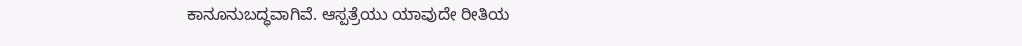ಕಾನೂನುಬದ್ಧವಾಗಿವೆ. ಆಸ್ಪತ್ರೆಯು ಯಾವುದೇ ರೀತಿಯ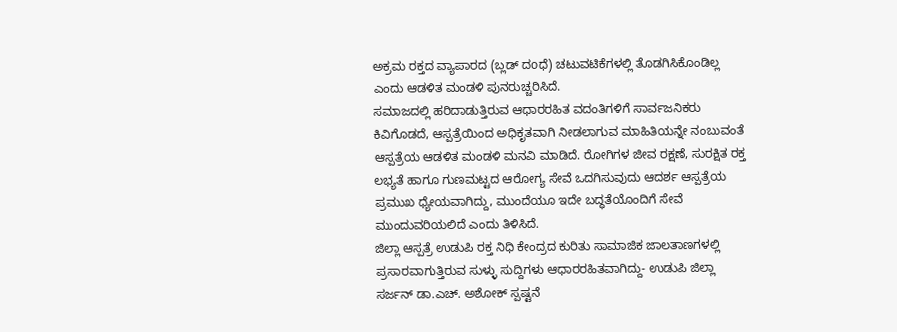ಅಕ್ರಮ ರಕ್ತದ ವ್ಯಾಪಾರದ (ಬ್ಲಡ್ ದoಧೆ) ಚಟುವಟಿಕೆಗಳಲ್ಲಿ ತೊಡಗಿಸಿಕೊಂಡಿಲ್ಲ ಎಂದು ಆಡಳಿತ ಮಂಡಳಿ ಪುನರುಚ್ಚರಿಸಿದೆ.
ಸಮಾಜದಲ್ಲಿ ಹರಿದಾಡುತ್ತಿರುವ ಆಧಾರರಹಿತ ವದಂತಿಗಳಿಗೆ ಸಾರ್ವಜನಿಕರು ಕಿವಿಗೊಡದೆ, ಆಸ್ಪತ್ರೆಯಿಂದ ಅಧಿಕೃತವಾಗಿ ನೀಡಲಾಗುವ ಮಾಹಿತಿಯನ್ನೇ ನಂಬುವಂತೆ ಆಸ್ಪತ್ರೆಯ ಆಡಳಿತ ಮಂಡಳಿ ಮನವಿ ಮಾಡಿದೆ. ರೋಗಿಗಳ ಜೀವ ರಕ್ಷಣೆ, ಸುರಕ್ಷಿತ ರಕ್ತ ಲಭ್ಯತೆ ಹಾಗೂ ಗುಣಮಟ್ಟದ ಆರೋಗ್ಯ ಸೇವೆ ಒದಗಿಸುವುದು ಆದರ್ಶ ಆಸ್ಪತ್ರೆಯ ಪ್ರಮುಖ ಧ್ಯೇಯವಾಗಿದ್ದು, ಮುಂದೆಯೂ ಇದೇ ಬದ್ಧತೆಯೊಂದಿಗೆ ಸೇವೆ ಮುಂದುವರಿಯಲಿದೆ ಎಂದು ತಿಳಿಸಿದೆ.
ಜಿಲ್ಲಾ ಆಸ್ಪತ್ರೆ ಉಡುಪಿ ರಕ್ತ ನಿಧಿ ಕೇಂದ್ರದ ಕುರಿತು ಸಾಮಾಜಿಕ ಜಾಲತಾಣಗಳಲ್ಲಿ ಪ್ರಸಾರವಾಗುತ್ತಿರುವ ಸುಳ್ಳು ಸುದ್ದಿಗಳು ಆಧಾರರಹಿತವಾಗಿದ್ದು- ಉಡುಪಿ ಜಿಲ್ಲಾ ಸರ್ಜನ್ ಡಾ.ಎಚ್. ಅಶೋಕ್ ಸ್ಪಷ್ಟನೆ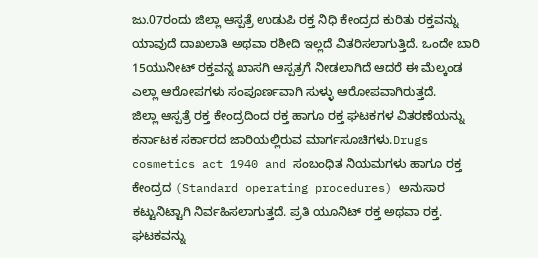ಜು.07ರಂದು ಜಿಲ್ಲಾ ಆಸ್ಪತ್ರೆ ಉಡುಪಿ ರಕ್ತ ನಿಧಿ ಕೇಂದ್ರದ ಕುರಿತು ರಕ್ತವನ್ನು ಯಾವುದೆ ದಾಖಲಾತಿ ಅಥವಾ ರಶೀದಿ ಇಲ್ಲದೆ ವಿತರಿಸಲಾಗುತ್ತಿದೆ. ಒಂದೇ ಬಾರಿ 15ಯುನೀಟ್ ರಕ್ತವನ್ನ ಖಾಸಗಿ ಆಸ್ಪತ್ರಗೆ ನೀಡಲಾಗಿದೆ ಆದರೆ ಈ ಮೆಲ್ಕಂಡ ಎಲ್ಲಾ ಆರೋಪಗಳು ಸಂಪೂರ್ಣವಾಗಿ ಸುಳ್ಳು ಆರೋಪವಾಗಿರುತ್ತದೆ.
ಜಿಲ್ಲಾ ಆಸ್ಪತ್ರೆ ರಕ್ತ ಕೇಂದ್ರದಿಂದ ರಕ್ತ ಹಾಗೂ ರಕ್ತ ಘಟಕಗಳ ವಿತರಣೆಯನ್ನು ಕರ್ನಾಟಕ ಸರ್ಕಾರದ ಜಾರಿಯಲ್ಲಿರುವ ಮಾರ್ಗಸೂಚಿಗಳು.Drugs cosmetics act 1940 and ಸಂಬಂಧಿತ ನಿಯಮಗಳು ಹಾಗೂ ರಕ್ತ ಕೇಂದ್ರದ (Standard operating procedures) ಅನುಸಾರ ಕಟ್ಟುನಿಟ್ಟಾಗಿ ನಿರ್ವಹಿಸಲಾಗುತ್ತದೆ. ಪ್ರತಿ ಯೂನಿಟ್ ರಕ್ತ ಅಥವಾ ರಕ್ತ. ಘಟಕವನ್ನು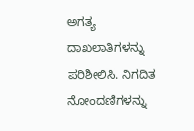ಅಗತ್ಯ ದಾಖಲಾತಿಗಳನ್ನು ಪರಿಶೀಲಿಸಿ. ನಿಗದಿತ ನೋಂದಣಿಗಳನ್ನು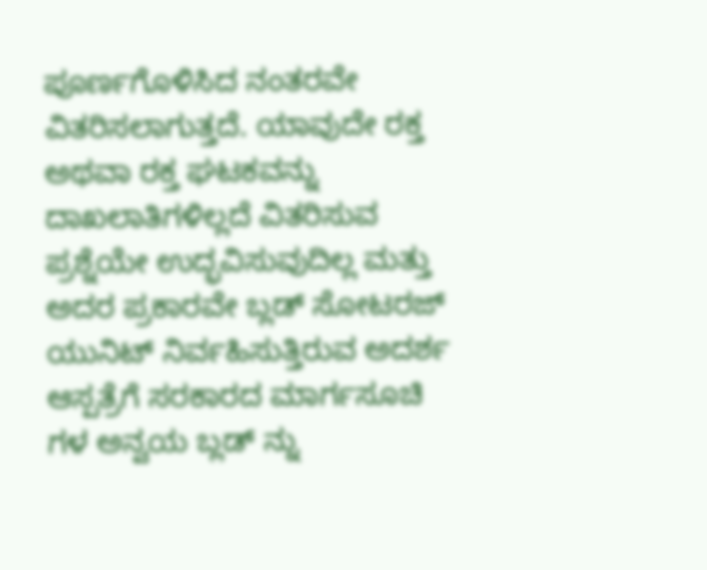ಪೂರ್ಣಗೊಳಿಸಿದ ನಂತರವೇ ವಿತರಿಸಲಾಗುತ್ತದೆ. ಯಾವುದೇ ರಕ್ತ ಅಥವಾ ರಕ್ತ ಘಟಕವನ್ನು ದಾಖಲಾತಿಗಳಿಲ್ಲದೆ ವಿತರಿಸುವ ಪ್ರಶ್ನೆಯೇ ಉದ್ಭವಿಸುವುದಿಲ್ಲ ಮತ್ತು ಅದರ ಪ್ರಕಾರವೇ ಬ್ಲಡ್ ಸೋಟರಜ್ ಯುನಿಟ್ ನಿರ್ವಹಿಸುತ್ತಿರುವ ಅದರ್ಶ ಆಸ್ಪತ್ರೆಗೆ ಸರಕಾರದ ಮಾರ್ಗಸೂಚಿ ಗಳ ಅನ್ವಯ ಬ್ಲಡ್ ನ್ನು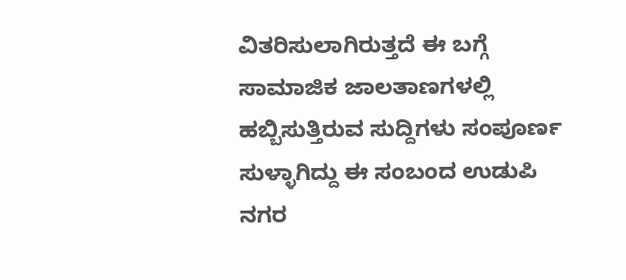ವಿತರಿಸುಲಾಗಿರುತ್ತದೆ ಈ ಬಗ್ಗೆ ಸಾಮಾಜಿಕ ಜಾಲತಾಣಗಳಲ್ಲಿ ಹಬ್ಬಿಸುತ್ತಿರುವ ಸುದ್ದಿಗಳು ಸಂಪೂರ್ಣ ಸುಳ್ಳಾಗಿದ್ದು ಈ ಸಂಬಂದ ಉಡುಪಿ ನಗರ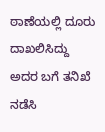ಠಾಣೆಯಲ್ಲಿ ದೂರು ದಾಖಲಿಸಿದ್ದು ಅದರ ಬಗೆ ತನಿಖೆ ನಡೆಸಿ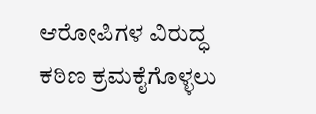ಆರೋಪಿಗಳ ವಿರುದ್ಧ ಕಠಿಣ ಕ್ರಮಕೈಗೊಳ್ಳಲು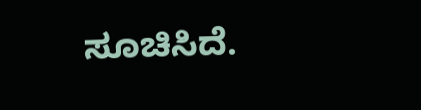ಸೂಚಿಸಿದೆ.